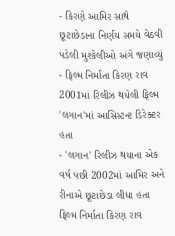- કિરણે આમિર સાથે છૂટાછેડાના નિર્ણય સમયે વેઠવી પડેલી મુશ્કેલીઓ અંગે જણાવ્યું
- ફિલ્મ નિર્માતા કિરણ રાવ 2001માં રિલીઝ થયેલી ફિલ્મ 'લગાન'માં આસિસ્ટન્ટ ડિરેક્ટર હતા
- 'લગાન' રિલીઝ થયાના એક વર્ષ પછી 2002માં આમિર અને રીનાએ છૂટાછેડા લીધા હતા
ફિલ્મ નિર્માતા કિરણ રાવ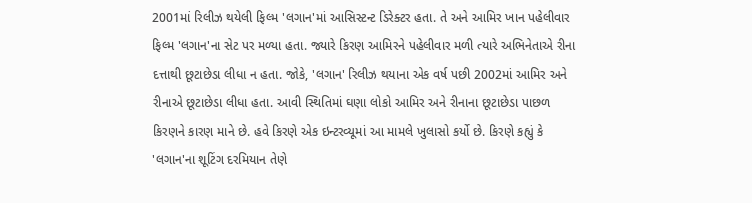2001માં રિલીઝ થયેલી ફિલ્મ 'લગાન'માં આસિસ્ટન્ટ ડિરેક્ટર હતા. તે અને આમિર ખાન પહેલીવાર ફિલ્મ 'લગાન'ના સેટ પર મળ્યા હતા. જ્યારે કિરણ આમિરને પહેલીવાર મળી ત્યારે અભિનેતાએ રીના દત્તાથી છૂટાછેડા લીધા ન હતા. જોકે, 'લગાન' રિલીઝ થયાના એક વર્ષ પછી 2002માં આમિર અને રીનાએ છૂટાછેડા લીધા હતા. આવી સ્થિતિમાં ઘણા લોકો આમિર અને રીનાના છૂટાછેડા પાછળ કિરણને કારણ માને છે. હવે કિરણે એક ઇન્ટરવ્યૂમાં આ મામલે ખુલાસો કર્યો છે. કિરણે કહ્યું કે 'લગાન'ના શૂટિંગ દરમિયાન તેણે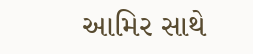આમિર સાથે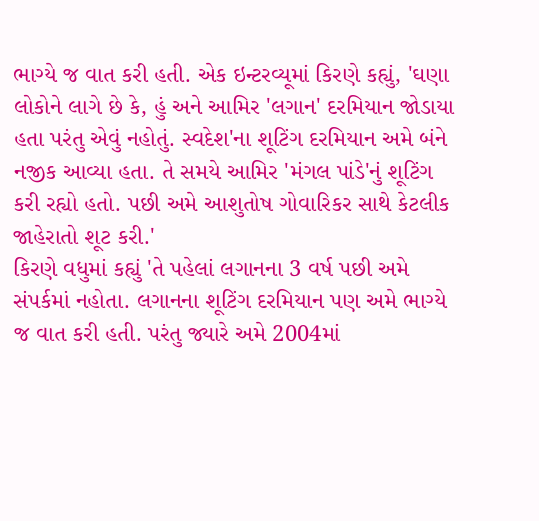ભાગ્યે જ વાત કરી હતી. એક ઇન્ટરવ્યૂમાં કિરણે કહ્યું, 'ઘણા લોકોને લાગે છે કે, હું અને આમિર 'લગાન' દરમિયાન જોડાયા હતા પરંતુ એવું નહોતું. સ્વદેશ'ના શૂટિંગ દરમિયાન અમે બંને નજીક આવ્યા હતા. તે સમયે આમિર 'મંગલ પાંડે'નું શૂટિંગ કરી રહ્યો હતો. પછી અમે આશુતોષ ગોવારિકર સાથે કેટલીક જાહેરાતો શૂટ કરી.'
કિરણે વધુમાં કહ્યું 'તે પહેલાં લગાનના 3 વર્ષ પછી અમે સંપર્કમાં નહોતા. લગાનના શૂટિંગ દરમિયાન પણ અમે ભાગ્યે જ વાત કરી હતી. પરંતુ જ્યારે અમે 2004માં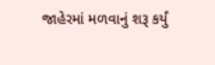જાહેરમાં મળવાનું શરૂ કર્યું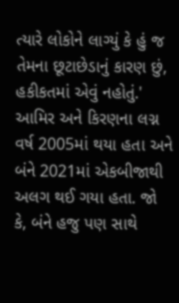ત્યારે લોકોને લાગ્યું કે હું જ તેમના છૂટાછેડાનું કારણ છું, હકીકતમાં એવું નહોતું.' આમિર અને કિરણના લગ્ન વર્ષ 2005માં થયા હતા અને બંને 2021માં એકબીજાથી અલગ થઈ ગયા હતા. જો કે, બંને હજુ પણ સાથે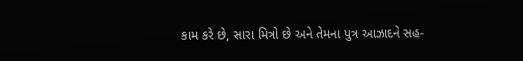કામ કરે છે, સારા મિત્રો છે અને તેમના પુત્ર આઝાદને સહ-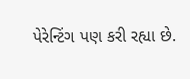પેરેન્ટિંગ પણ કરી રહ્યા છે.